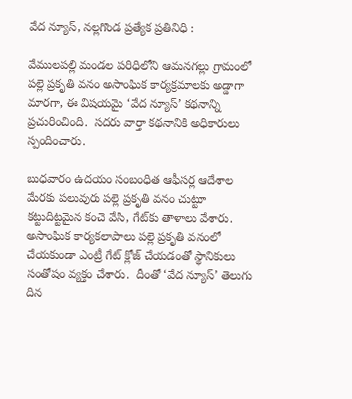వేద న్యూస్, నల్లగొండ ప్రత్యేక ప్రతినిధి :

వేములపల్లి మండల పరిధిలోని ఆమనగల్లు గ్రామంలో పల్లె ప్రకృతి వనం అసాంఘిక కార్యక్రమాలకు అడ్డాగా మారగా, ఈ విషయమై ‘వేద న్యూస్’ కథనాన్ని ప్రచురించింది.  సదరు వార్తా కథనానికి అధికారులు స్పందించారు.

బుధవారం ఉదయం సంబంధిత ఆఫీసర్ల ఆదేశాల మేరకు పలువురు పల్లె ప్రకృతి వనం చుట్టూ కట్టుదిట్టమైన కంచె వేసి, గేట్‌కు తాళాలు వేశారు. అసాంఘిక కార్యకలాపాలు పల్లె ప్రకృతి వనంలో చేయకుండా ఎంట్రీ గేట్ క్లోజ్ చేయడంతో స్థానికులు సంతోషం వ్యక్తం చేశారు.  దీంతో ‘వేద న్యూస్’ తెలుగు దిన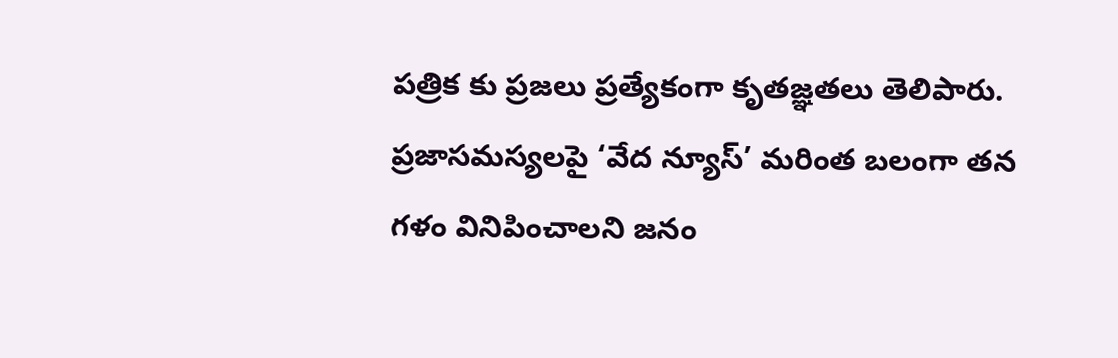పత్రిక కు ప్రజలు ప్రత్యేకంగా కృతజ్ఞతలు తెలిపారు.  ప్రజాసమస్యలపై ‘వేద న్యూస్’ మరింత బలంగా తన గళం వినిపించాలని జనం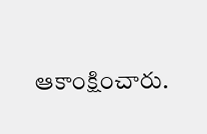ఆకాంక్షించారు.